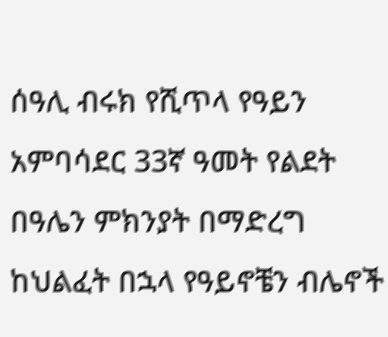ሰዓሊ ብሩክ የሺጥላ የዓይን አምባሳደር 33ኛ ዓመት የልደት በዓሌን ምክንያት በማድረግ ከህልፈት በኋላ የዓይኖቼን ብሌኖች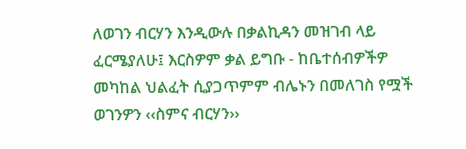ለወገን ብርሃን እንዲውሉ በቃልኪዳን መዝገብ ላይ ፈርሜያለሁ፤ እርስዎም ቃል ይግቡ - ከቤተሰብዎችዎ መካከል ህልፈት ሲያጋጥምም ብሌኑን በመለገስ የሟች ወገንዎን ‹‹ስምና ብርሃን››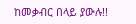ከመቃብር በላይ ያውሉ!!